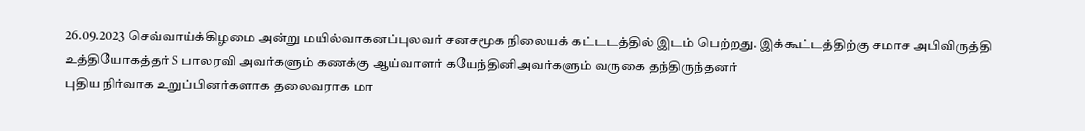26.09.2023 செவ்வாய்க்கிழமை அன்று மயில்வாகனப்புலவர் சனசமூக நிலையக் கட்டடத்தில் இடம் பெற்றது. இக்கூட்டத்திற்கு சமாச அபிவிருத்தி உத்தியோகத்தர் S பாலரவி அவர்களும் கணக்கு ஆய்வாளர் கயேந்தினிஅவர்களும் வருகை தந்திருந்தனர்
புதிய நிர்வாக உறுப்பினர்களாக தலைவராக மா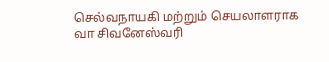செல்வநாயகி மற்றும் செயலாளராக வா சிவனேஸ்வரி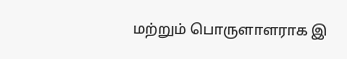மற்றும் பொருளாளராக இ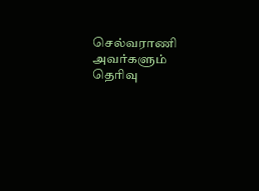செல்வராணி அவர்களும் தெரிவு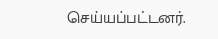செய்யப்பட்டனர்.